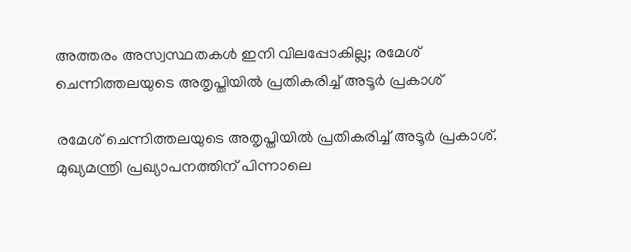അത്തരം അസ്വസ്ഥതകൾ ഇനി വിലപ്പോകില്ല; രമേശ് ചെന്നിത്തലയുടെ അതൃപ്തിയിൽ പ്രതികരിച്ച് അടൂർ പ്രകാശ്

രമേശ് ചെന്നിത്തലയുടെ അതൃപ്തിയിൽ പ്രതികരിച്ച് അടൂർ പ്രകാശ്. മുഖ്യമന്ത്രി പ്രഖ്യാപനത്തിന് പിന്നാലെ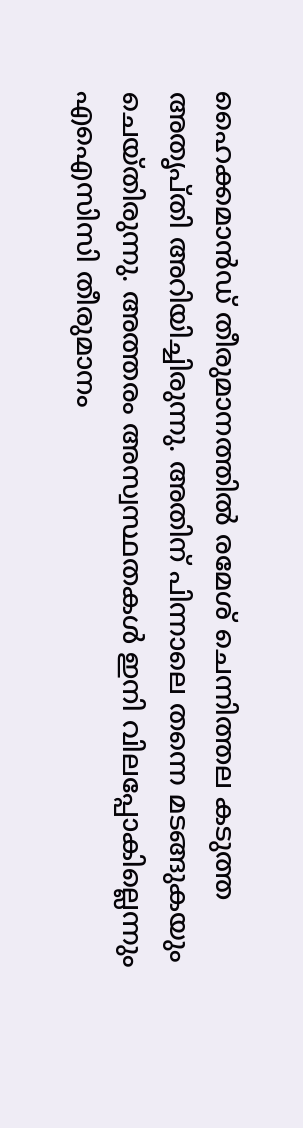ഹൈക്കമാൻഡ് തീരുമാനത്തിൽ രമേശ് ചെന്നിത്തല കടുത്ത അതൃപ്തി അറിയിച്ചിരുന്നു. അതിന് പിന്നാലെ തന്നെ മടങ്ങുകയും ചെയ്തിരുന്നു. അത്തരം അസ്വസ്ഥതകൾ ഇനി വിലപ്പോകില്ലെന്നും എഐസിസി തീരുമാനം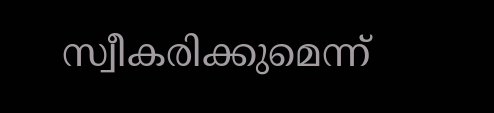സ്വീകരിക്കുമെന്ന്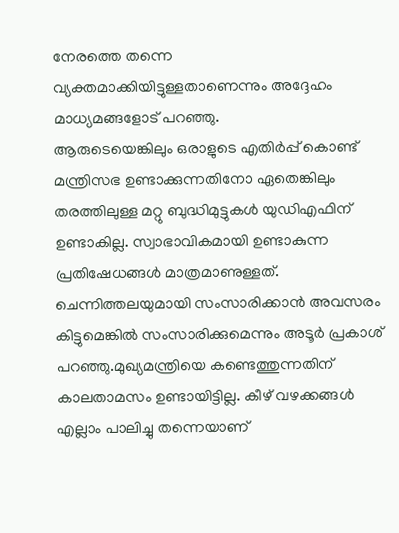നേരത്തെ തന്നെ വ്യക്തമാക്കിയിട്ടുള്ളതാണെന്നും അദ്ദേഹം മാധ്യമങ്ങളോട് പറഞ്ഞു.
ആരുടെയെങ്കിലും ഒരാളുടെ എതിർപ്പ് കൊണ്ട് മന്ത്രിസഭ ഉണ്ടാക്കുന്നതിനോ ഏതെങ്കിലും തരത്തിലുള്ള മറ്റു ബുദ്ധിമുട്ടുകൾ യുഡിഎഫിന് ഉണ്ടാകില്ല. സ്വാഭാവികമായി ഉണ്ടാകുന്ന പ്രതിഷേധങ്ങൾ മാത്രമാണുള്ളത്. ചെന്നിത്തലയുമായി സംസാരിക്കാൻ അവസരം കിട്ടുമെങ്കിൽ സംസാരിക്കുമെന്നും അടൂർ പ്രകാശ് പറഞ്ഞു.മുഖ്യമന്ത്രിയെ കണ്ടെത്തുന്നതിന് കാലതാമസം ഉണ്ടായിട്ടില്ല. കീഴ് വഴക്കങ്ങൾ എല്ലാം പാലിച്ചു തന്നെയാണ്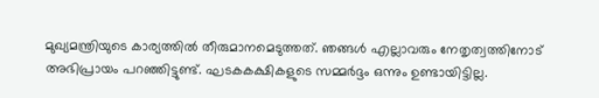മുഖ്യമന്ത്രിയുടെ കാര്യത്തിൽ തീരുമാനമെടുത്തത്. ഞങ്ങൾ എല്ലാവരും നേതൃത്വത്തിനോട് അഭിപ്രായം പറഞ്ഞിട്ടുണ്ട്. ഘടകകക്ഷികളുടെ സമ്മർദ്ദം ഒന്നും ഉണ്ടായിട്ടില്ല.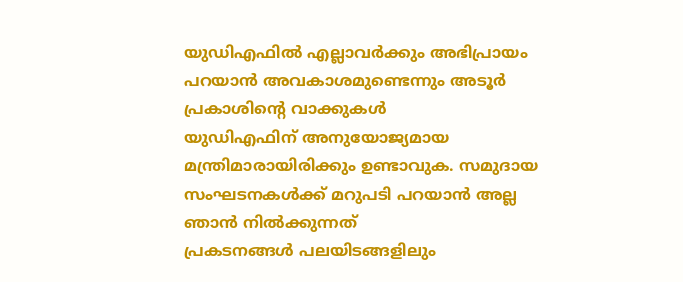യുഡിഎഫിൽ എല്ലാവർക്കും അഭിപ്രായം പറയാൻ അവകാശമുണ്ടെന്നും അടൂർ പ്രകാശിന്റെ വാക്കുകൾ
യുഡിഎഫിന് അനുയോജ്യമായ മന്ത്രിമാരായിരിക്കും ഉണ്ടാവുക. സമുദായ സംഘടനകൾക്ക് മറുപടി പറയാൻ അല്ല ഞാൻ നിൽക്കുന്നത്
പ്രകടനങ്ങൾ പലയിടങ്ങളിലും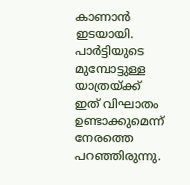കാണാൻ ഇടയായി. പാർട്ടിയുടെ മുമ്പോട്ടുള്ള യാത്രയ്ക്ക് ഇത് വിഘാതം ഉണ്ടാക്കുമെന്ന് നേരത്തെ പറഞ്ഞിരുന്നു.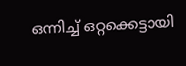ഒന്നിച്ച് ഒറ്റക്കെട്ടായി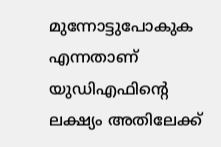മുന്നോട്ടുപോകുക എന്നതാണ് യുഡിഎഫിന്റെ ലക്ഷ്യം അതിലേക്ക്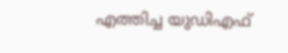എത്തിച്ച യുഡിഎഫ്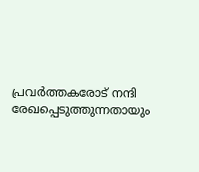പ്രവർത്തകരോട് നന്ദി രേഖപ്പെടുത്തുന്നതായും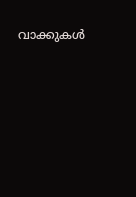വാക്കുകൾ